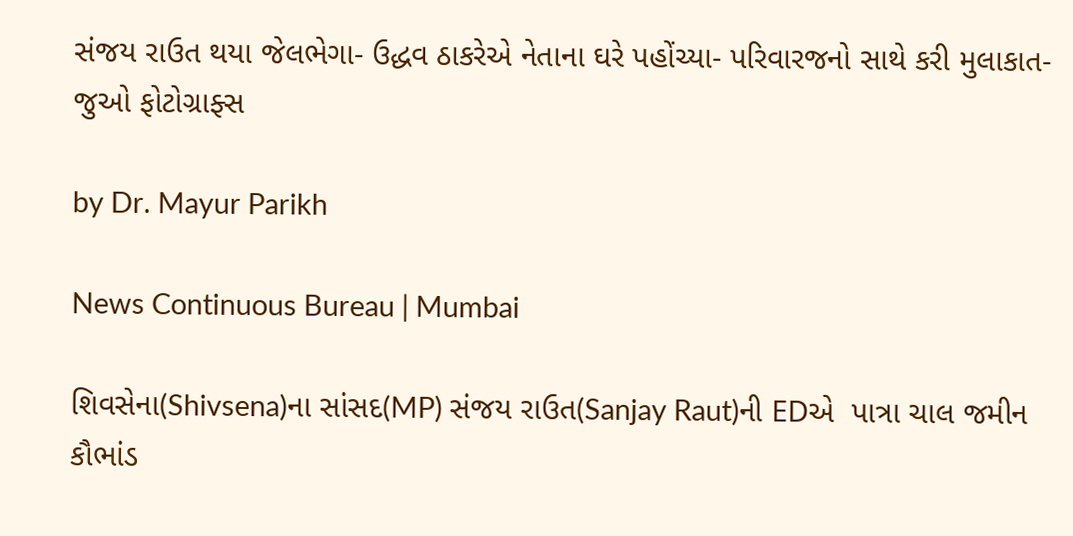સંજય રાઉત થયા જેલભેગા- ઉદ્ધવ ઠાકરેએ નેતાના ઘરે પહોંચ્યા- પરિવારજનો સાથે કરી મુલાકાત- જુઓ ફોટોગ્રાફ્સ

by Dr. Mayur Parikh

News Continuous Bureau | Mumbai

શિવસેના(Shivsena)ના સાંસદ(MP) સંજય રાઉત(Sanjay Raut)ની EDએ  પાત્રા ચાલ જમીન કૌભાંડ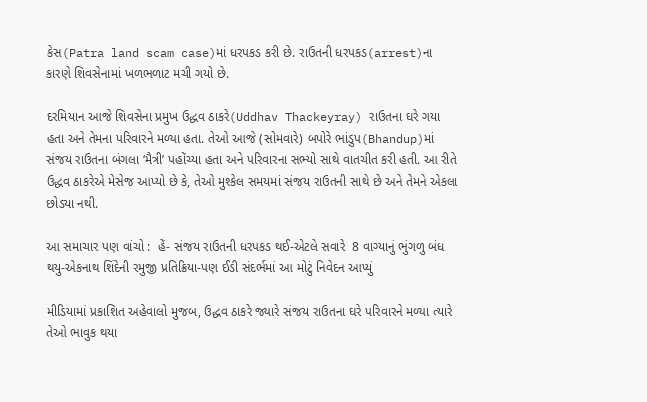કેસ(Patra land scam case)માં ધરપકડ કરી છે. રાઉતની ધરપકડ(arrest)ના કારણે શિવસેનામાં ખળભળાટ મચી ગયો છે.

દરમિયાન આજે શિવસેના પ્રમુખ ઉદ્ધવ ઠાકરે(Uddhav Thackeyray) રાઉતના ઘરે ગયા હતા અને તેમના પરિવારને મળ્યા હતા. તેઓ આજે (સોમવારે) બપોરે ભાંડુપ(Bhandup)માં સંજય રાઉતના બંગલા ‘મૈત્રી’ પહોંચ્યા હતા અને પરિવારના સભ્યો સાથે વાતચીત કરી હતી. આ રીતે ઉદ્ધવ ઠાકરેએ મેસેજ આપ્યો છે કે, તેઓ મુશ્કેલ સમયમાં સંજય રાઉતની સાથે છે અને તેમને એકલા છોડ્યા નથી.

આ સમાચાર પણ વાંચો :  હેં- સંજય રાઉતની ધરપકડ થઈ-એટલે સવારે  8 વાગ્યાનું ભુંગળુ બંધ થયુ-એકનાથ શિંદેની રમુજી પ્રતિક્રિયા-પણ ઈડી સંદર્ભમાં આ મોટું નિવેદન આપ્યું

મીડિયામાં પ્રકાશિત અહેવાલો મુજબ, ઉદ્ધવ ઠાકરે જ્યારે સંજય રાઉતના ઘરે પરિવારને મળ્યા ત્યારે તેઓ ભાવુક થયા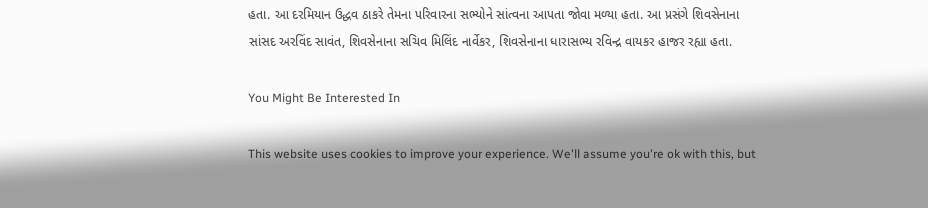હતા. આ દરમિયાન ઉદ્ધવ ઠાકરે તેમના પરિવારના સભ્યોને સાંત્વના આપતા જોવા મળ્યા હતા. આ પ્રસંગે શિવસેનાના સાંસદ અરવિંદ સાવંત, શિવસેનાના સચિવ મિલિંદ નાર્વેકર, શિવસેનાના ધારાસભ્ય રવિન્દ્ર વાયકર હાજર રહ્યા હતા.

You Might Be Interested In

This website uses cookies to improve your experience. We'll assume you're ok with this, but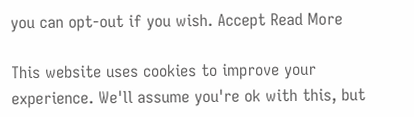you can opt-out if you wish. Accept Read More

This website uses cookies to improve your experience. We'll assume you're ok with this, but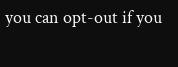you can opt-out if you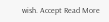wish. Accept Read More